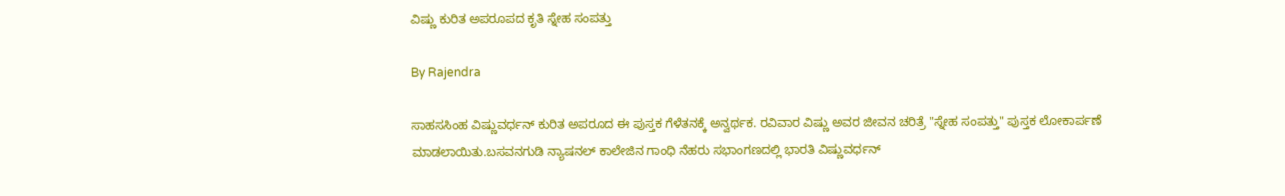ವಿಷ್ಣು ಕುರಿತ ಅಪರೂಪದ ಕೃತಿ ಸ್ನೇಹ ಸಂಪತ್ತು

By Rajendra

ಸಾಹಸಸಿಂಹ ವಿಷ್ಣುವರ್ಧನ್ ಕುರಿತ ಅಪರೂದ ಈ ಪುಸ್ತಕ ಗೆಳೆತನಕ್ಕೆ ಅನ್ವರ್ಥಕ. ರವಿವಾರ ವಿಷ್ಣು ಅವರ ಜೀವನ ಚರಿತ್ರೆ "ಸ್ನೇಹ ಸಂಪತ್ತು" ಪುಸ್ತಕ ಲೋಕಾರ್ಪಣೆ ಮಾಡಲಾಯಿತು.ಬಸವನಗುಡಿ ನ್ಯಾಷನಲ್ ಕಾಲೇಜಿನ ಗಾಂಧಿ ನೆಹರು ಸಭಾಂಗಣದಲ್ಲಿ ಭಾರತಿ ವಿಷ್ಣುವರ್ಧನ್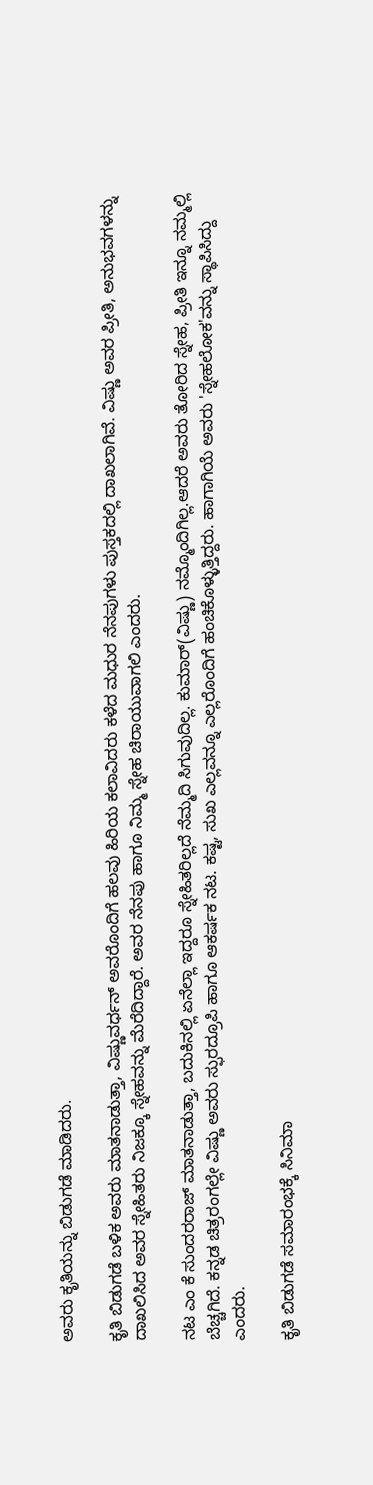ಅವರು ಕೃತಿಯನ್ನು ಬಿಡುಗಡೆ ಮಾಡಿದರು.

ಕೃತಿ ಬಿಡುಗಡೆ ಬಳಿಕ ಅವರು ಮಾತನಾಡುತ್ತಾ, ವಿಷ್ಣುವರ್ಧನ್ ಅವರೊಂದಿಗೆ ಹಲವು ಹಿರಿಯ ಕಲಾವಿದರು ಕಳೆದ ಮಧುರ ನೆನಪುಗಳು ಪುಸ್ತಕದಲ್ಲಿ ದಾಖಲಾಗಿವೆ. ವಿಷ್ಣು ಅವರ ಪ್ರೀತಿ, ಅನುಭವಗಳನ್ನು ದಾಖಲಿಸಿದ ಅವರ ಸ್ನೇಹಿತರು ನಿಜಕ್ಕೂ ಸ್ನೇಹವನ್ನು ಮೆರೆದಿದ್ದಾರೆ. ಅವರ ನೆನಪು ಹಾಗೂ ನಿಮ್ಮ ಸ್ನೇಹ ಚಿರಾಯುವಾಗಲಿ ಎಂದರು.

ನಟ ಎಂ ಕೆ ಸುಂದರರಾಜ್ ಮಾತನಾಡುತ್ತಾ, ಬದುಕಿನಲ್ಲಿ ಏನೆಲ್ಲಾ ಇದ್ದರೂ ಸ್ನೇಹಿತರಿಲ್ಲದೆ ನೆಮ್ಮದಿ ಸಿಗುವುದಿಲ್ಲ. ಕುಮಾರ್(ವಿಷ್ಣು) ನಮ್ಮೊಂದಿಗಿಲ್ಲ.ಆದರೆ ಅವರು ತೋರಿದ ಸ್ನೇಹ, ಪ್ರೀತಿ ಇನ್ನೂ ನಮ್ಮಲ್ಲಿ ಬೆಚ್ಚಗಿದೆ. ಕನ್ನಡ ಚಿತ್ರರಂಗಲ್ಲೇ ವಿಷ್ಣು ಅವರು ಸ್ಫುರದ್ರೂಪಿ ಹಾಗೂ ಆಕರ್ಷಕ ನಟ. ಕಷ್ಟ, ಸುಖ ಎಲ್ಲವನ್ನೂ ಎಲ್ಲರೊಂದಿಗೆ ಹಂಚಿಕೊಳ್ಳುತ್ತಿದ್ದರು. ಹಾಗಾಗಿಯೆ ಅವರು 'ಸ್ನೇಹಲೋಕ'ವನ್ನು ಸ್ಥಾಪಿಸಿದ್ದು ಎಂದರು.

ಕೃತಿ ಬಿಡುಗಡೆ ಸಮಾರಂಭಕ್ಕೆ ಸಿನಿಮಾ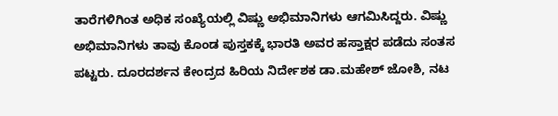ತಾರೆಗಳಿಗಿಂತ ಅಧಿಕ ಸಂಖ್ಯೆಯಲ್ಲಿ ವಿಷ್ಣು ಅಭಿಮಾನಿಗಳು ಆಗಮಿಸಿದ್ದರು. ವಿಷ್ಣು ಅಭಿಮಾನಿಗಳು ತಾವು ಕೊಂಡ ಪುಸ್ತಕಕ್ಕೆ ಭಾರತಿ ಅವರ ಹಸ್ತಾಕ್ಷರ ಪಡೆದು ಸಂತಸ ಪಟ್ಟರು. ದೂರದರ್ಶನ ಕೇಂದ್ರದ ಹಿರಿಯ ನಿರ್ದೇಶಕ ಡಾ.ಮಹೇಶ್ ಜೋಶಿ, ನಟ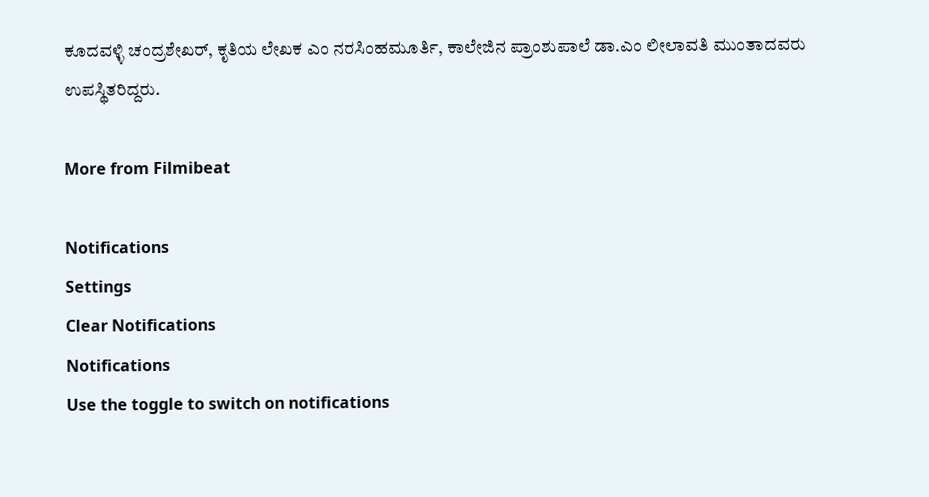ಕೂದವಳ್ಳಿ ಚಂದ್ರಶೇಖರ್, ಕೃತಿಯ ಲೇಖಕ ಎಂ ನರಸಿಂಹಮೂರ್ತಿ, ಕಾಲೇಜಿನ ಪ್ರಾಂಶುಪಾಲೆ ಡಾ.ಎಂ ಲೀಲಾವತಿ ಮುಂತಾದವರು ಉಪಸ್ಥಿತರಿದ್ದರು.

More from Filmibeat

Notifications
Settings
Clear Notifications
Notifications
Use the toggle to switch on notifications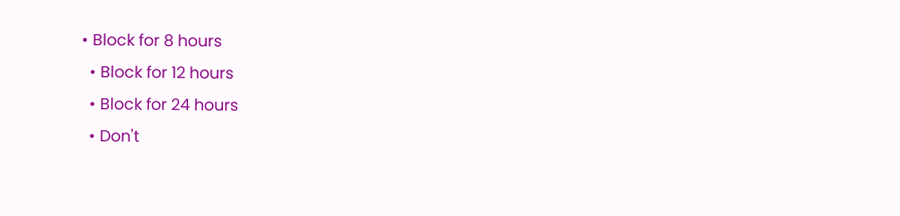• Block for 8 hours
  • Block for 12 hours
  • Block for 24 hours
  • Don't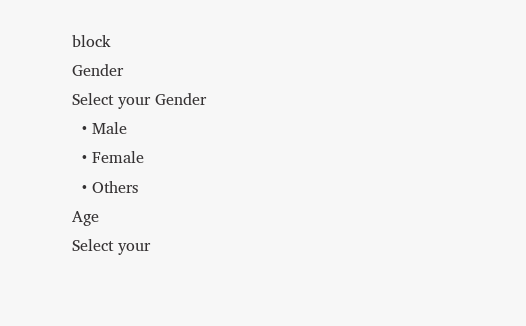block
Gender
Select your Gender
  • Male
  • Female
  • Others
Age
Select your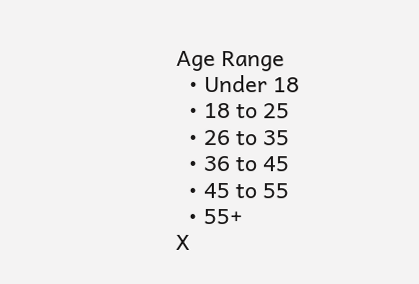Age Range
  • Under 18
  • 18 to 25
  • 26 to 35
  • 36 to 45
  • 45 to 55
  • 55+
X